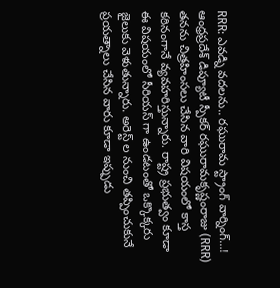RRR: ఎవడ్ని వదలను.. రఘురామ స్ట్రాంగ్ వార్నింగ్…!
ఆంధ్రప్రదేశ్ డిప్యూటీ స్పీకర్ రఘురామకృష్ణంరాజు (RRR) తనను చిత్రహింసలు చేసిన వారి విషయంలో కాస్త కఠినంగానే వ్యవహరిస్తున్నారు. రాష్ట్ర ప్రభుత్వం కూడా ఈ విషయంలో సీరియస్ గా ఉండటంతో ఒక్కొక్కరు జైలుకు వెళుతున్నారు. అరెస్ట్ ల నుంచి తప్పించుకునే ప్రయత్నాలు చేసిన వారు కూడా ఇప్పుడు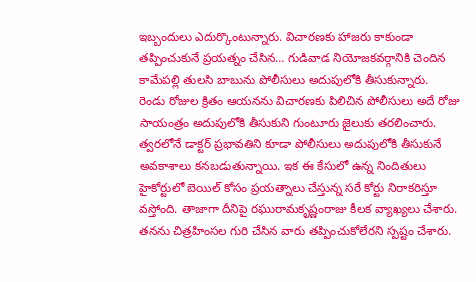ఇబ్బందులు ఎదుర్కొంటున్నారు. విచారణకు హాజరు కాకుండా తప్పించుకునే ప్రయత్నం చేసిన… గుడివాడ నియోజకవర్గానికి చెందిన కామేపల్లి తులసి బాబును పోలీసులు అదుపులోకి తీసుకున్నారు.
రెండు రోజుల క్రితం ఆయనను విచారణకు పిలిచిన పోలీసులు అదే రోజు సాయంత్రం అదుపులోకి తీసుకుని గుంటూరు జైలుకు తరలించారు. త్వరలోనే డాక్టర్ ప్రభావతిని కూడా పోలీసులు అదుపులోకి తీసుకునే అవకాశాలు కనబడుతున్నాయి. ఇక ఈ కేసులో ఉన్న నిందితులు హైకోర్టులో బెయిల్ కోసం ప్రయత్నాలు చేస్తున్న సరే కోర్టు నిరాకరిస్తూ వస్తోంది. తాజాగా దీనిపై రఘురామకృష్ణంరాజు కీలక వ్యాఖ్యలు చేశారు. తనను చిత్రహింసల గురి చేసిన వారు తప్పించుకోలేరని స్పష్టం చేశారు.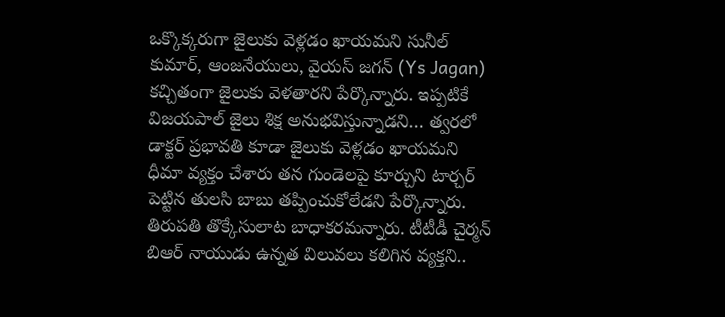ఒక్కొక్కరుగా జైలుకు వెళ్లడం ఖాయమని సునీల్ కుమార్, ఆంజనేయులు, వైయస్ జగన్ (Ys Jagan) కచ్చితంగా జైలుకు వెళతారని పేర్కొన్నారు. ఇప్పటికే విజయపాల్ జైలు శిక్ష అనుభవిస్తున్నాడని… త్వరలో డాక్టర్ ప్రభావతి కూడా జైలుకు వెళ్లడం ఖాయమని ధీమా వ్యక్తం చేశారు తన గుండెలపై కూర్చుని టార్చర్ పెట్టిన తులసి బాబు తప్పించుకోలేడని పేర్కొన్నారు. తిరుపతి తొక్కేసులాట బాధాకరమన్నారు. టీటీడీ చైర్మన్ బిఆర్ నాయుడు ఉన్నత విలువలు కలిగిన వ్యక్తని..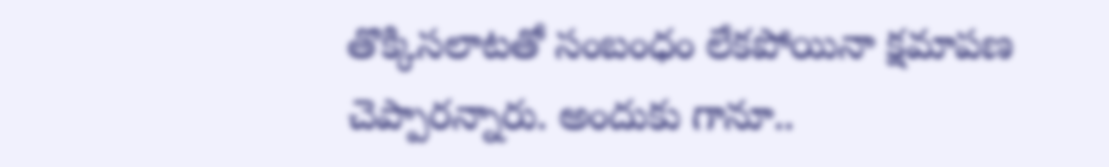తొక్కిసలాటతో సంబంధం లేకపోయినా క్షమాపణ చెప్పారన్నారు. అందుకు గానూ..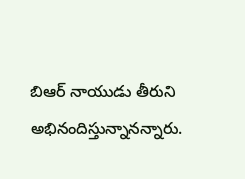బిఆర్ నాయుడు తీరుని అభినందిస్తున్నానన్నారు.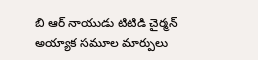బి ఆర్ నాయుడు టిటిడి చైర్మన్ అయ్యాక సమూల మార్పులు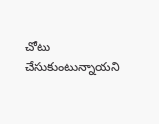చోటు చేసుకుంటున్నాయని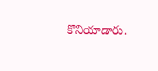కొనియాడారు.